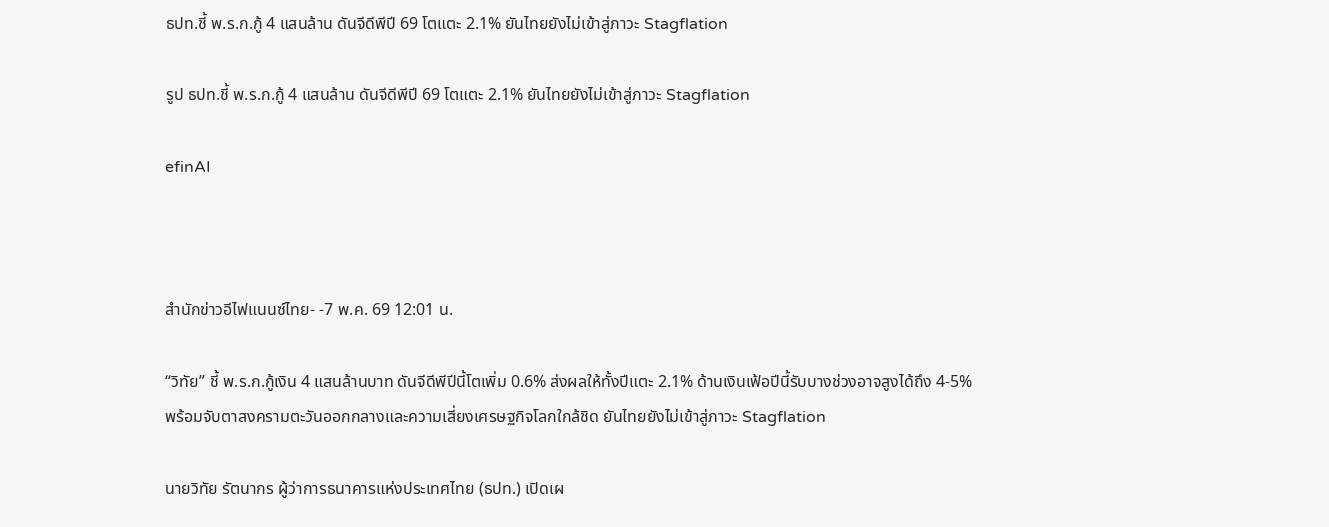ธปท.ชี้ พ.ร.ก.กู้ 4 แสนล้าน ดันจีดีพีปี 69 โตแตะ 2.1% ยันไทยยังไม่เข้าสู่ภาวะ Stagflation

รูป ธปท.ชี้ พ.ร.ก.กู้ 4 แสนล้าน ดันจีดีพีปี 69 โตแตะ 2.1% ยันไทยยังไม่เข้าสู่ภาวะ Stagflation

efinAI



สำนักข่าวอีไฟแนนซ์ไทย- -7 พ.ค. 69 12:01 น.

“วิทัย” ชี้ พ.ร.ก.กู้เงิน 4 แสนล้านบาท ดันจีดีพีปีนี้โตเพิ่ม 0.6% ส่งผลให้ทั้งปีแตะ 2.1% ด้านเงินเฟ้อปีนี้รับบางช่วงอาจสูงได้ถึง 4-5% พร้อมจับตาสงครามตะวันออกกลางและความเสี่ยงเศรษฐกิจโลกใกล้ชิด ยันไทยยังไม่เข้าสู่ภาวะ Stagflation

นายวิทัย รัตนากร ผู้ว่าการธนาคารแห่งประเทศไทย (ธปท.) เปิดเผ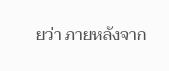ยว่า ภายหลังจาก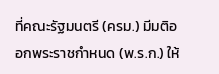ที่คณะรัฐมนตรี (ครม.) มีมติออกพระราชกำหนด (พ.ร.ก.) ให้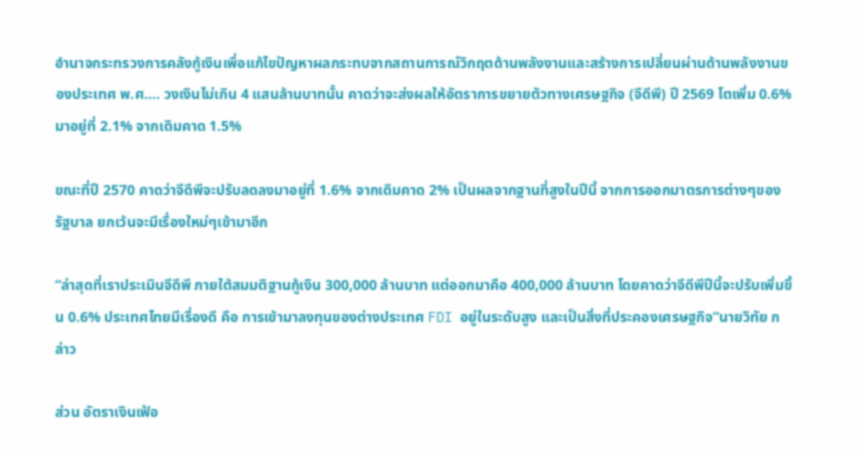อำนาจกระทรวงการคลังกู้เงินเพื่อแก้ไขปัญหาผลกระทบจากสถานการณ์วิกฤตด้านพลังงานและสร้างการเปลี่ยนผ่านด้านพลังงานของประเทศ พ.ศ…. วงเงินไม่เกิน 4 แสนล้านบาทนั้น คาดว่าจะส่งผลให้อัตราการขยายตัวทางเศรษฐกิจ (จีดีพี) ปี 2569 โตเพิ่ม 0.6% มาอยู่ที่ 2.1% จากเดิมคาด 1.5%

ขณะที่ปี 2570 คาดว่าจีดีพีจะปรับลดลงมาอยู่ที่ 1.6% จากเดิมคาด 2% เป็นผลจากฐานที่สูงในปีนี้ จากการออกมาตรการต่างๆของรัฐบาล ยกเว้นจะมีเรื่องใหม่ๆเข้ามาอีก

“ล่าสุดที่เราประเมินจีดีพี ภายใต้สมมติฐานกู้เงิน 300,000 ล้านบาท แต่ออกมาคือ 400,000 ล้านบาท โดยคาดว่าจีดีพีปีนี้จะปรับเพิ่มขึ้น 0.6% ประเทศไทยมีเรื่องดี คือ การเข้ามาลงทุนของต่างประเทศ FDI อยู่ในระดับสูง และเป็นสิ่งที่ประคองเศรษฐกิจ”นายวิทัย กล่าว

ส่วน อัตราเงินเฟ้อ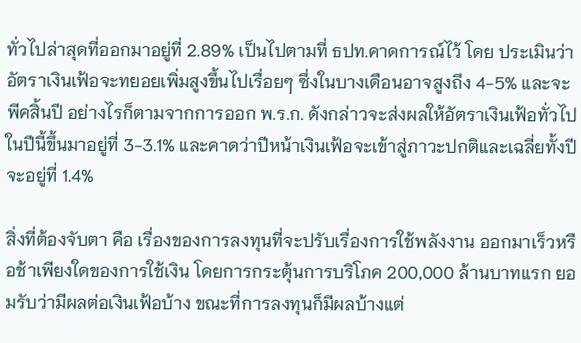ทั่วไปล่าสุดที่ออกมาอยู่ที่ 2.89% เป็นไปตามที่ ธปท.คาดการณ์ไว้ โดย ประเมินว่าอัตราเงินเฟ้อจะทยอยเพิ่มสูงขึ้นไปเรื่อยๆ ซึ่งในบางเดือนอาจสูงถึง 4-5% และจะพีคสิ้นปี อย่างไรก็ตามจากการออก พ.ร.ก. ดังกล่าวจะส่งผลให้อัตราเงินเฟ้อทั่วไปในปีนี้ขึ้นมาอยู่ที่ 3-3.1% และคาดว่าปีหน้าเงินเฟ้อจะเข้าสู่ภาวะปกติและเฉลี่ยทั้งปีจะอยู่ที่ 1.4%

สิ่งที่ต้องจับตา คือ เรื่องของการลงทุนที่จะปรับเรื่องการใช้พลังงาน ออกมาเร็วหรือช้าเพียงใดของการใช้เงิน โดยการกระตุ้นการบริโภค 200,000 ล้านบาทแรก ยอมรับว่ามีผลต่อเงินเฟ้อบ้าง ขณะที่การลงทุนก็มีผลบ้างแต่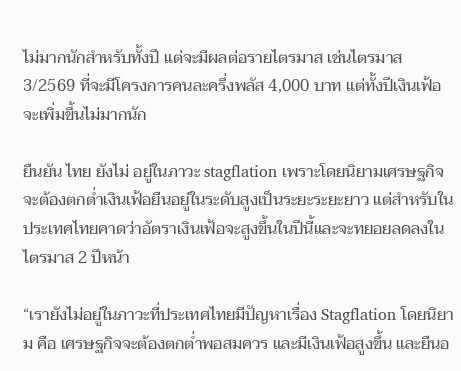ไม่มากนักสำหรับทั้งปี แต่จะมีผลต่อรายไตรมาส เช่นไตรมาส 3/2569 ที่จะมีโครงการคนละครึ่งพลัส 4,000 บาท แต่ทั้งปีเงินเฟ้อจะเพิ่มขึ้นไม่มากนัก

ยืนยัน ไทย ยังไม่ อยู่ในภาวะ stagflation เพราะโดยนิยามเศรษฐกิจจะต้องตกต่ำเงินเฟ้อยืนอยู่ในระดับสูงเป็นระยะระยะยาว แต่สำหรับในประเทศไทยคาดว่าอัตราเงินเฟ้อจะสูงขึ้นในปีนี้และจะทยอยลดลงในไตรมาส 2 ปีหน้า

“เรายังไม่อยู่ในภาวะที่ประเทศไทยมีปัญหาเรื่อง Stagflation โดยนิยาม คือ เศรษฐกิจจะต้องตกต่ำพอสมควร และมีเงินเฟ้อสูงขึ้น และยืนอ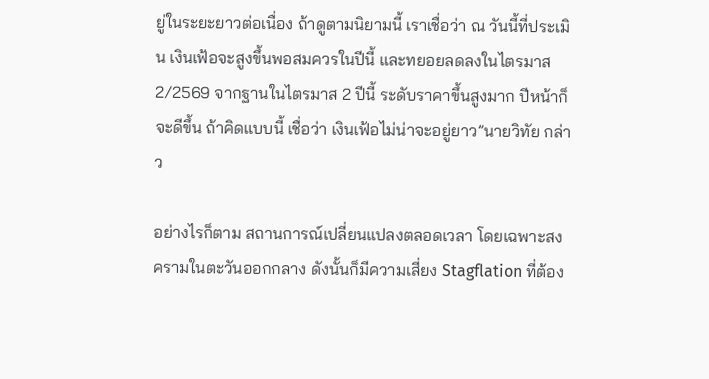ยู่ในระยะยาวต่อเนื่อง ถ้าดูตามนิยามนี้ เราเชื่อว่า ณ วันนี้ที่ประเมิน เงินเฟ้อจะสูงขึ้นพอสมควรในปีนี้ และทยอยลดลงในไตรมาส 2/2569 จากฐานในไตรมาส 2 ปีนี้ ระดับราคาขึ้นสูงมาก ปีหน้าก็จะดีขึ้น ถ้าคิดแบบนี้ เชื่อว่า เงินเฟ้อไม่น่าจะอยู่ยาว”นายวิทัย กล่าว

อย่างไรก็ตาม สถานการณ์เปลี่ยนแปลงตลอดเวลา โดยเฉพาะสงครามในตะวันออกกลาง ดังนั้นก็มีความเสี่ยง Stagflation ที่ต้อง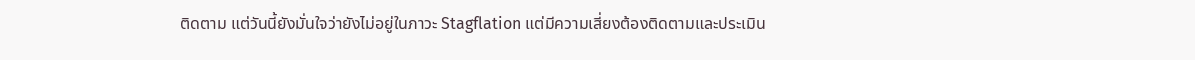ติดตาม แต่วันนี้ยังมั่นใจว่ายังไม่อยู่ในภาวะ Stagflation แต่มีความเสี่ยงต้องติดตามและประเมิน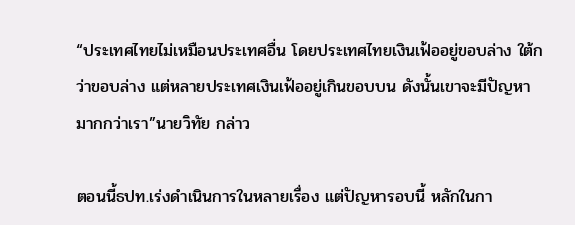“ประเทศไทยไม่เหมือนประเทศอื่น โดยประเทศไทยเงินเฟ้ออยู่ขอบล่าง ใต้กว่าขอบล่าง แต่หลายประเทศเงินเฟ้ออยู่เกินขอบบน ดังนั้นเขาจะมีปัญหามากกว่าเรา”นายวิทัย กล่าว

ตอนนี้ธปท.เร่งดำเนินการในหลายเรื่อง แต่ปัญหารอบนี้ หลักในกา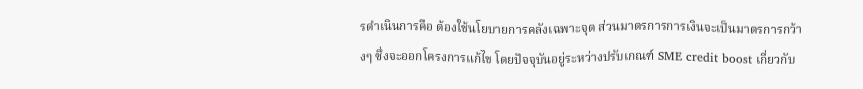รดำเนินการคือ ต้องใช้นโยบายการคลังเฉพาะจุด ส่วนมาตรการการเงินจะเป็นมาตรการกว้างๆ ซึ่งจะออกโครงการแก้ไข โดยปัจจุบันอยู่ระหว่างปรับเกณฑ์ SME credit boost เกี่ยวกับ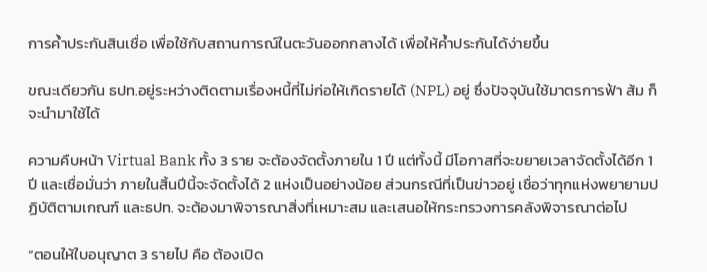การค้ำประกันสินเชื่อ เพื่อใช้กับสถานการณ์ในตะวันออกกลางได้ เพื่อให้ค้ำประกันได้ง่ายขึ้น

ขณะเดียวกัน ธปท.อยู่ระหว่างติดตามเรื่องหนี้ที่ไม่ก่อให้เกิดรายได้ (NPL) อยู่ ซึ่งปัจจุบันใช้มาตรการฟ้า ส้ม ก็จะนำมาใช้ได้

ความคืบหน้า Virtual Bank ทั้ง 3 ราย จะต้องจัดตั้งภายใน 1 ปี แต่ทั้งนี้ มีโอกาสที่จะขยายเวลาจัดตั้งได้อีก 1 ปี และเชื่อมั่นว่า ภายในสิ้นปีนี้จะจัดตั้งได้ 2 แห่งเป็นอย่างน้อย ส่วนกรณีที่เป็นข่าวอยู่ เชื่อว่าทุกแห่งพยายามปฏิบัติตามเกณฑ์ และธปท. จะต้องมาพิจารณาสิ่งที่เหมาะสม และเสนอให้กระทรวงการคลังพิจารณาต่อไป

“ตอนให้ใบอนุญาต 3 รายไป คือ ต้องเปิด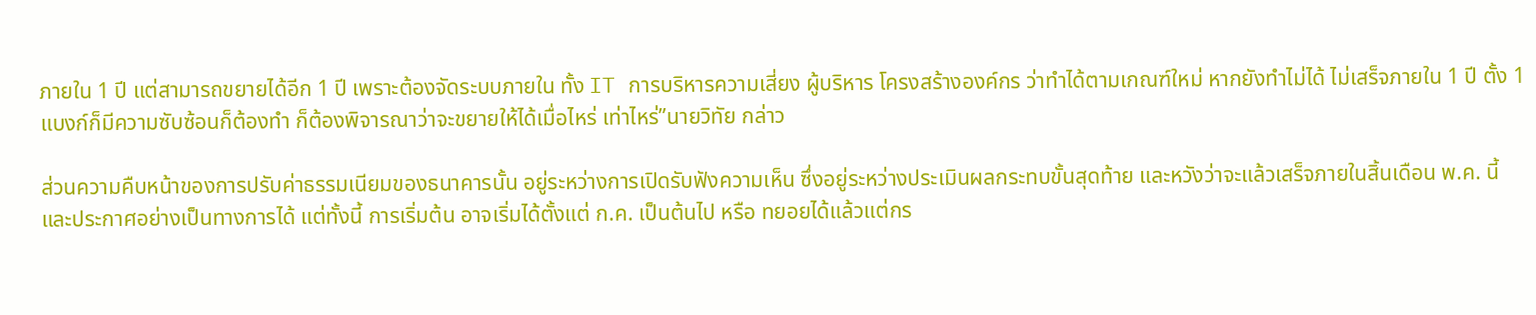ภายใน 1 ปี แต่สามารถขยายได้อีก 1 ปี เพราะต้องจัดระบบภายใน ทั้ง IT การบริหารความเสี่ยง ผู้บริหาร โครงสร้างองค์กร ว่าทำได้ตามเกณฑ์ใหม่ หากยังทำไม่ได้ ไม่เสร็จภายใน 1 ปี ตั้ง 1 แบงก์ก็มีความซับซ้อนก็ต้องทำ ก็ต้องพิจารณาว่าจะขยายให้ได้เมื่อไหร่ เท่าไหร่”นายวิทัย กล่าว

ส่วนความคืบหน้าของการปรับค่าธรรมเนียมของธนาคารนั้น อยู่ระหว่างการเปิดรับฟังความเห็น ซึ่งอยู่ระหว่างประเมินผลกระทบขั้นสุดท้าย และหวังว่าจะแล้วเสร็จภายในสิ้นเดือน พ.ค. นี้ และประกาศอย่างเป็นทางการได้ แต่ทั้งนี้ การเริ่มต้น อาจเริ่มได้ตั้งแต่ ก.ค. เป็นต้นไป หรือ ทยอยได้แล้วแต่กร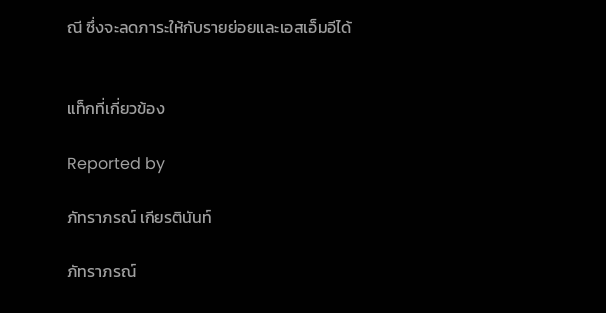ณี ซึ่งจะลดภาระให้กับรายย่อยและเอสเอ็มอีได้


แท็กที่เกี่ยวข้อง

Reported by

ภัทราภรณ์ เกียรตินันท์

ภัทราภรณ์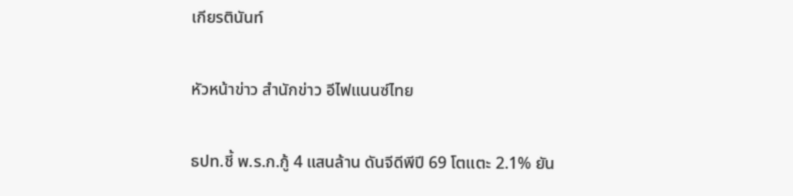เกียรตินันท์

หัวหน้าข่าว สำนักข่าว อีไฟแนนซ์ไทย

ธปท.ชี้ พ.ร.ก.กู้ 4 แสนล้าน ดันจีดีพีปี 69 โตแตะ 2.1% ยัน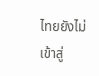ไทยยังไม่เข้าสู่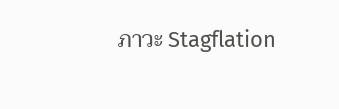ภาวะ Stagflation